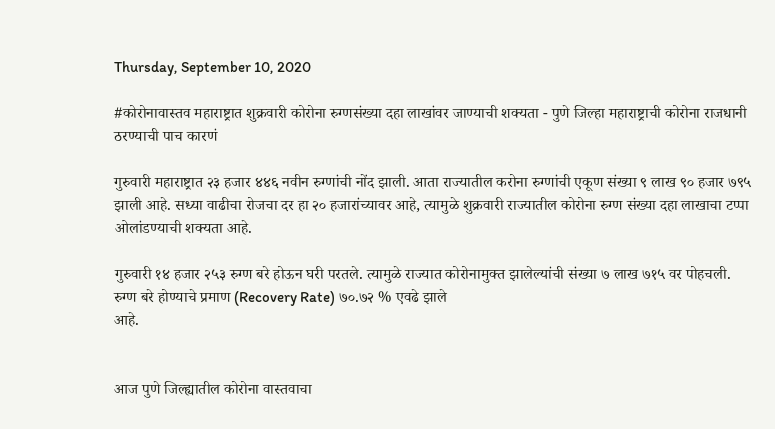Thursday, September 10, 2020

#कोरोनावास्तव महाराष्ट्रात शुक्रवारी कोरोना रुग्णसंख्या दहा लाखांवर जाण्याची शक्यता - पुणे जिल्हा महाराष्ट्राची कोरोना राजधानी ठरण्याची पाच कारणं

गुरुवारी महाराष्ट्रात २३ हजार ४४६ नवीन रुग्णांची नोंद झाली. आता राज्यातील करोना रुग्णांची एकूण संख्या ९ लाख ९० हजार ७९५ झाली आहे. सध्या वाढीचा रोजचा दर हा २० हजारांच्यावर आहे, त्यामुळे शुक्रवारी राज्यातील कोरोना रुग्ण संख्या दहा लाखाचा टप्पा ओलांडण्याची शक्यता आहे.

गुरुवारी १४ हजार २५३ रुग्ण बरे होऊन घरी परतले. त्यामुळे राज्यात कोरोनामुक्त झालेल्यांची संख्या ७ लाख ७१५ वर पोहचली.
रुग्ण बरे होण्याचे प्रमाण (Recovery Rate) ७०.७२ % एवढे झाले
आहे.


आज पुणे जिल्ह्यातील कोरोना वास्तवाचा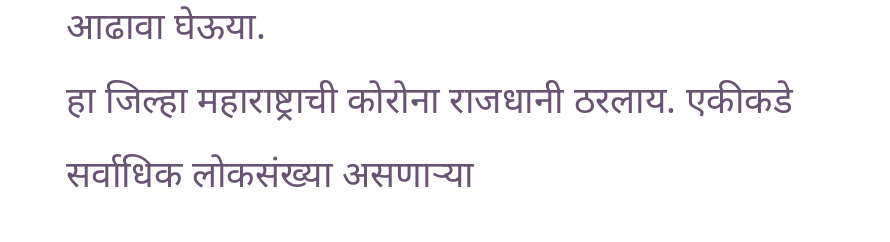आढावा घेऊया.
हा जिल्हा महाराष्ट्राची कोरोना राजधानी ठरलाय. एकीकडे सर्वाधिक लोकसंख्या असणाऱ्या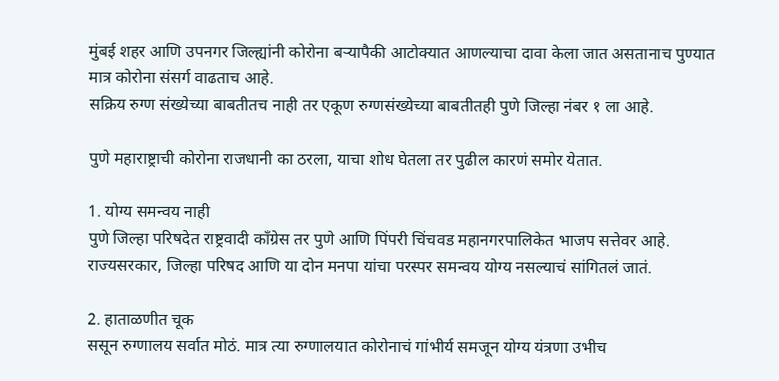मुंबई शहर आणि उपनगर जिल्ह्यांनी कोरोना बऱ्यापैकी आटोक्यात आणल्याचा दावा केला जात असतानाच पुण्यात मात्र कोरोना संसर्ग वाढताच आहे.
सक्रिय रुग्ण संख्येच्या बाबतीतच नाही तर एकूण रुग्णसंख्येच्या बाबतीतही पुणे जिल्हा नंबर १ ला आहे.

पुणे महाराष्ट्राची कोरोना राजधानी का ठरला, याचा शोध घेतला तर पुढील कारणं समोर येतात.

1. योग्य समन्वय नाही
पुणे जिल्हा परिषदेत राष्ट्रवादी काँग्रेस तर पुणे आणि पिंपरी चिंचवड महानगरपालिकेत भाजप सत्तेवर आहे. राज्यसरकार, जिल्हा परिषद आणि या दोन मनपा यांचा परस्पर समन्वय योग्य नसल्याचं सांगितलं जातं.

2. हाताळणीत चूक
ससून रुग्णालय सर्वात मोठं. मात्र त्या रुग्णालयात कोरोनाचं गांभीर्य समजून योग्य यंत्रणा उभीच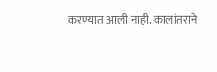करण्यात आली नाही. कालांतराने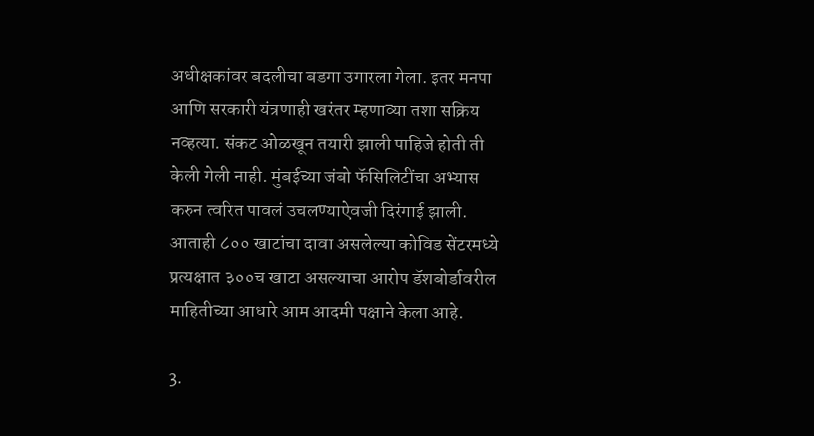अधीक्षकांवर बदलीचा बडगा उगारला गेला. इतर मनपा आणि सरकारी यंत्रणाही खरंतर म्हणाव्या तशा सक्रिय नव्हत्या. संकट ओळखून तयारी झाली पाहिजे होती ती केली गेली नाही. मुंबईच्या जंबो फॅसिलिटींचा अभ्यास करुन त्वरित पावलं उचलण्याऐवजी दिरंगाई झाली. आताही ८०० खाटांचा दावा असलेल्या कोविड सेंटरमध्ये प्रत्यक्षात ३००च खाटा असल्याचा आरोप डॅशबोर्डावरील माहितीच्या आधारे आम आदमी पक्षाने केला आहे.

3.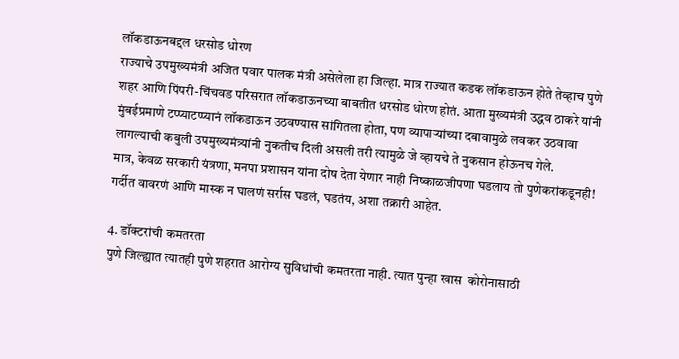लॉकडाऊनबद्दल धरसोड धोरण
राज्याचे उपमुख्यमंत्री अजित पवार पालक मंत्री असेलेला हा जिल्हा. मात्र राज्यात कडक लॉकडाऊन होते तेव्हाच पुणे शहर आणि पिंपरी-चिंचवड परिसरात लॉकडाऊनच्या बाबतीत धरसोड धोरण होतं. आता मुख्यमंत्री उद्धव ठाकरे यांनी मुंबईप्रमाणे टप्प्याटप्प्यानं लॉकडाऊन उठवण्यास सांगितला होता, पण व्यापाऱ्यांच्या दबावामुळे लवकर उठवावा लागल्याची कबुली उपमुख्यमंत्र्यांनी नुकतीच दिली असली तरी त्यामुळे जे व्हायचे ते नुकसान होऊनच गेले.
मात्र, केवळ सरकारी यंत्रणा, मनपा प्रशासन यांना दोष देता येणार नाही निष्काळजीपणा घडलाय तो पुणेकरांकडूनही! गर्दीत वावरणं आणि मास्क न घालणं सर्रास घडलं, घडतंय, अशा तक्रारी आहेत.

4. डॉक्टरांची कमतरता
पुणे जिल्ह्यात त्यातही पुणे शहरात आरोग्य सुविधांची कमतरता नाही. त्यात पुन्हा खास  कोरोनासाठी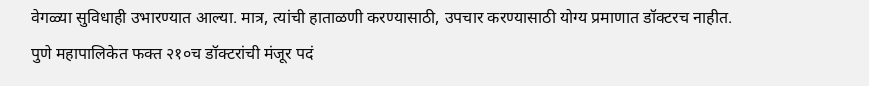वेगळ्या सुविधाही उभारण्यात आल्या. मात्र, त्यांची हाताळणी करण्यासाठी, उपचार करण्यासाठी योग्य प्रमाणात डॉक्टरच नाहीत.
पुणे महापालिकेत फक्त २१०च डॉक्टरांची मंजूर पदं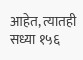आहेत, त्यातही सध्या १५६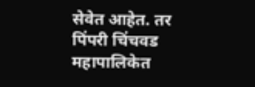सेवेत आहेत. तर पिंपरी चिंचवड महापालिकेत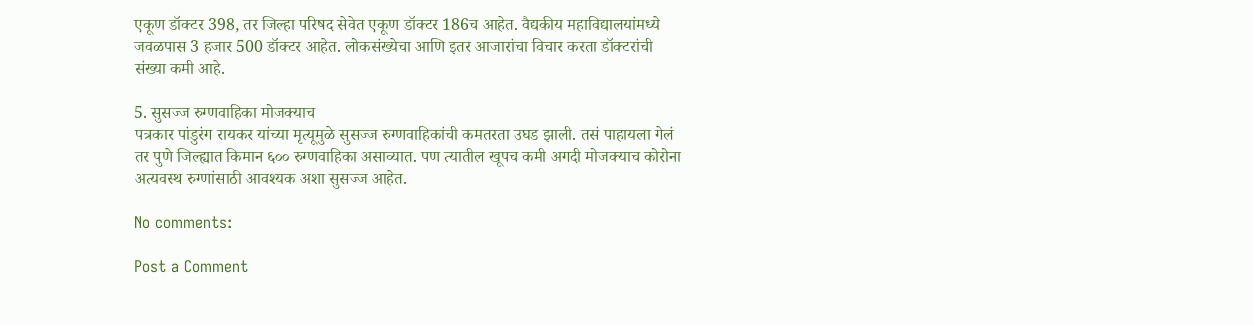एकूण डॉक्टर 398, तर जिल्हा परिषद सेवेत एकूण डॉक्टर 186च आहेत. वैद्यकीय महाविद्यालयांमध्ये जवळपास 3 हजार 500 डॉक्टर आहेत. लोकसंख्येचा आणि इतर आजारांचा विचार करता डॉक्टरांची संख्या कमी आहे.

5. सुसज्ज रुग्णवाहिका मोजक्याच
पत्रकार पांडुरंग रायकर यांच्या मृत्यूमुळे सुसज्ज रुग्णवाहिकांची कमतरता उघड झाली. तसं पाहायला गेलं तर पुणे जिल्ह्यात किमान ६०० रुग्णवाहिका असाव्यात. पण त्यातील खूपच कमी अगदी मोजक्याच कोरोना अत्यवस्थ रुग्णांसाठी आवश्यक अशा सुसज्ज आहेत.

No comments:

Post a Comment